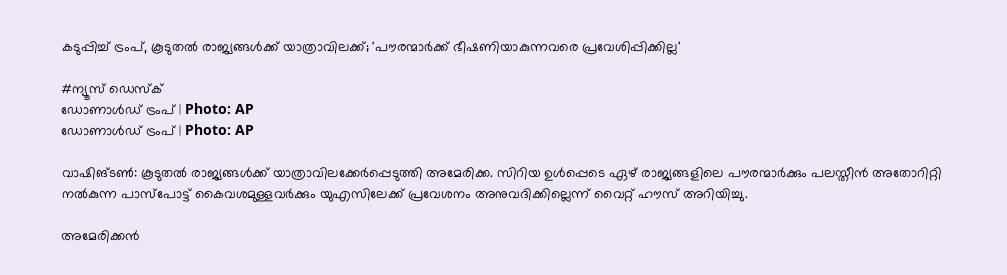കടുപ്പിച്ച് ട്രംപ്, കൂടുതൽ രാജ്യങ്ങൾക്ക് യാത്രാവിലക്ക്; 'പൗരന്മാർക്ക് ഭീഷണിയാകുന്നവരെ പ്രവേശിപ്പിക്കില്ല'

#ന്യൂസ് ഡെസ്ക്
ഡോണാൾഡ് ട്രംപ് | Photo: AP
ഡോണാൾഡ് ട്രംപ് | Photo: AP

വാഷിങ്ടൺ: കൂടുതൽ രാജ്യങ്ങൾക്ക് യാത്രാവിലക്കേ‍ർപ്പെടുത്തി അമേരിക്ക. സിറിയ ഉൾപ്പെടെ ഏഴ് രാജ്യങ്ങളിലെ പൗരന്മാർക്കും പലസ്തീൻ അതോറിറ്റി നൽകുന്ന പാസ്പോട്ട് കൈവശമുള്ളവർക്കും യുഎസിലേക്ക് പ്രവേശനം അനുവദിക്കില്ലെന്ന് വൈറ്റ് ഹൗസ് അറിയിച്ചു.

അമേരിക്കൻ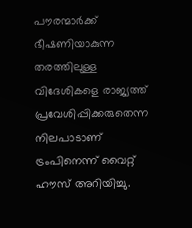പൗരന്മാർക്ക് ഭീഷണിയാകുന്ന തരത്തിലുള്ള വിദേശികളെ രാജ്യത്ത് പ്രവേശിപ്പിക്കരുതെന്ന നിലപാടാണ് ട്രംപിനെന്ന് വൈറ്റ് ഹൗസ് അറിയിച്ചു.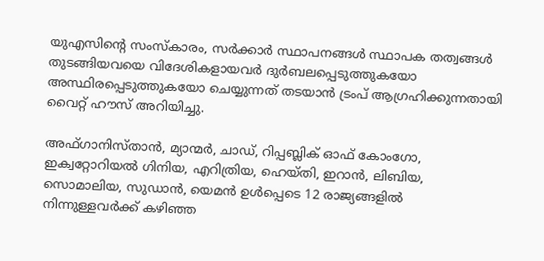യുഎസിന്റെ സംസ്കാരം, സർക്കാർ സ്ഥാപനങ്ങൾ സ്ഥാപക തത്വങ്ങൾ തുടങ്ങിയവയെ വിദേശികളായവർ ദുർബലപ്പെടുത്തുകയോ അസ്ഥിരപ്പെടുത്തുകയോ ചെയ്യുന്നത് തടയാൻ ട്രംപ് ആഗ്രഹിക്കുന്നതായി വൈറ്റ് ഹൗസ് അറിയിച്ചു.

അഫ്ഗാനിസ്താൻ, മ്യാന്മർ, ചാഡ്, റിപ്പബ്ലിക് ഓഫ് കോംഗോ, ഇക്വറ്റോറിയൽ ഗിനിയ, എറിത്രിയ, ഹെയ്തി, ഇറാൻ, ലിബിയ, സൊമാലിയ, സുഡാൻ, യെമൻ ഉൾപ്പെടെ 12 രാജ്യങ്ങളിൽ നിന്നുള്ളവർക്ക് കഴിഞ്ഞ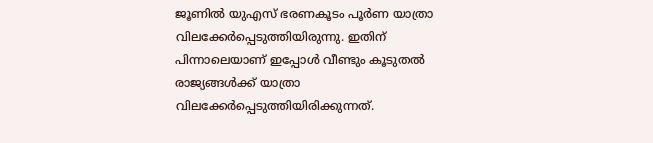ജൂണിൽ യുഎസ് ഭരണകൂടം പൂർണ യാത്രാ വിലക്കേർപ്പെടുത്തിയിരുന്നു. ഇതിന് പിന്നാലെയാണ് ഇപ്പോൾ വീണ്ടും കൂടുതൽ രാജ്യങ്ങൾക്ക് യാത്രാ വിലക്കേർപ്പെടുത്തിയിരിക്കുന്നത്.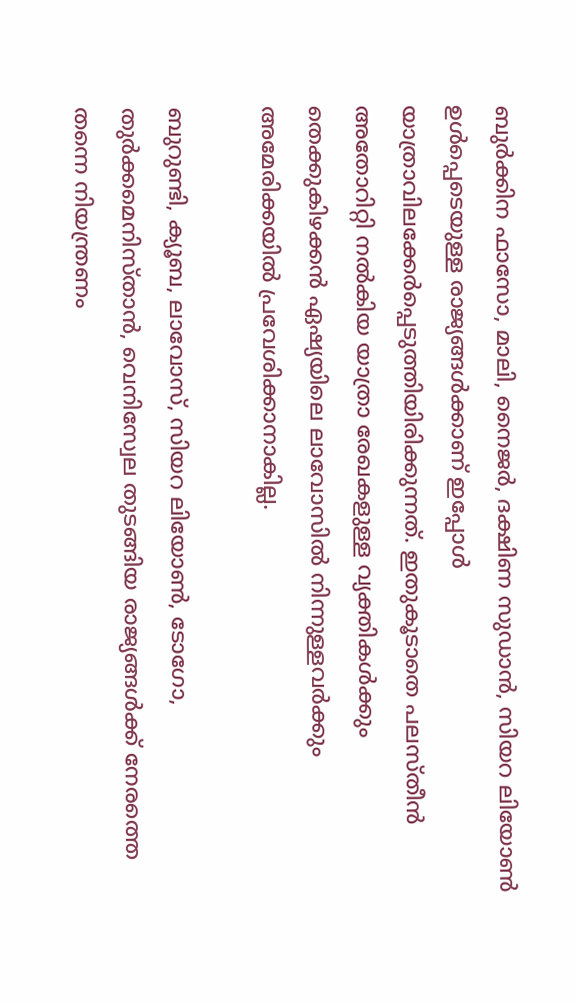ബുർക്കിന ഫാസോ, മാലി, നൈജർ, ദക്ഷിണ സുഡാൻ, സിയറ ലിയോൺ ഉൾപ്പെടെയുള്ള രാജ്യങ്ങൾക്കാണ് ഇപ്പോൾ യാത്രാവിലക്കേർപ്പെടുത്തിയിരിക്കുന്നത്. ഇതുകൂടാതെ പലസ്തീൻ അതോറിറ്റി നൽകിയ യാത്രാ രേഖകളുള്ള വ്യക്തികൾക്കും തെക്കുകിഴക്കൻ ഏഷ്യയിലെ ലാവോസിൽ നിന്നുള്ളവർക്കും അമേരിക്കയിൽ പ്രവേശിക്കാനാകില്ല.

ബുറുണ്ടി, ക്യൂബ, ലാവോസ്, സിയറ ലിയോൺ, ടോഗോ, തുർക്കമെനിസ്താൻ, വെനിസ്വേല തുടങ്ങിയ രാജ്യങ്ങൾക്ക് നേരത്തെ തന്നെ നിയന്ത്രണം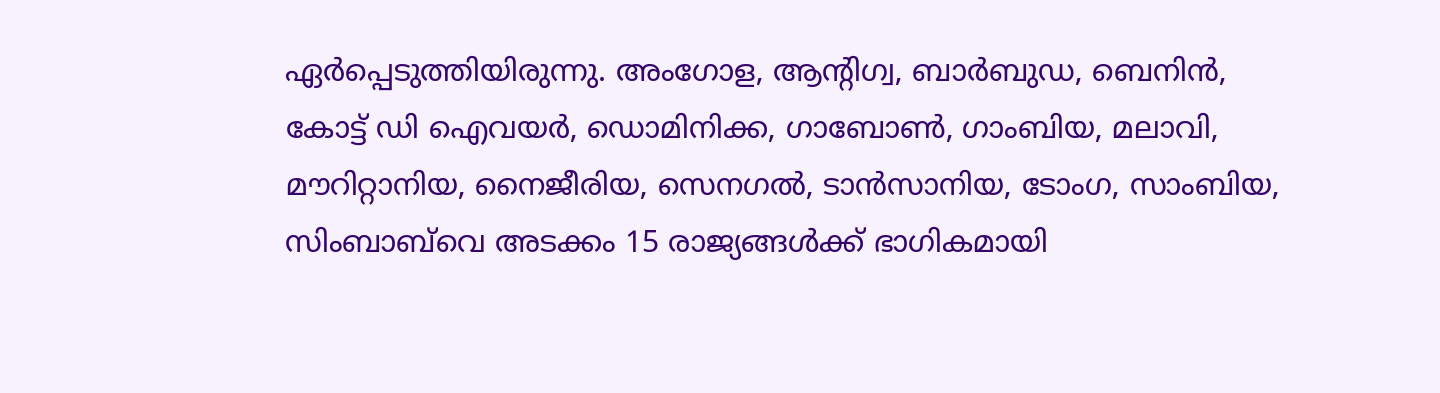ഏർപ്പെടുത്തിയിരുന്നു. അംഗോള, ആന്റിഗ്വ, ബാർബുഡ, ബെനിൻ, കോട്ട് ഡി ഐവയർ, ഡൊമിനിക്ക, ഗാബോൺ, ഗാംബിയ, മലാവി, മൗറിറ്റാനിയ, നൈജീരിയ, സെനഗൽ, ടാൻസാനിയ, ടോംഗ, സാംബിയ, സിംബാബ്‌വെ അടക്കം 15 രാജ്യങ്ങൾക്ക് ഭാഗികമായി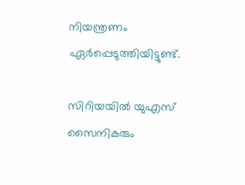നിയന്ത്രണം ഏർപ്പെടുത്തിയിട്ടുണ്ട്.

സിറിയയിൽ യുഎസ് സൈനികരും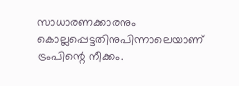സാധാരണക്കാരനും കൊല്ലപ്പെട്ടതിനുപിന്നാലെയാണ് ട്രംപിന്റെ നീക്കം.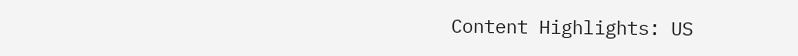Content Highlights: US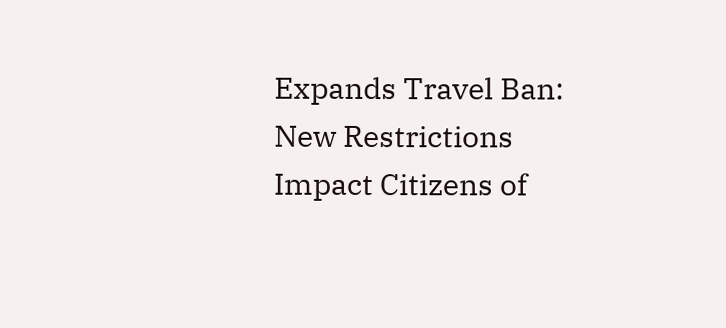Expands Travel Ban: New Restrictions Impact Citizens of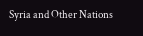Syria and Other Nations